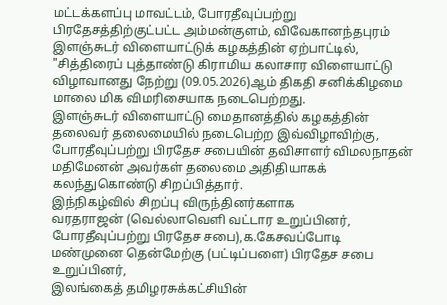மட்டக்களப்பு மாவட்டம், போரதீவுப்பற்று பிரதேசத்திற்குட்பட்ட அம்மன்குளம், விவேகானந்தபுரம் இளஞ்சுடர் விளையாட்டுக் கழகத்தின் ஏற்பாட்டில், "சித்திரைப் புத்தாண்டு கிராமிய கலாசார விளையாட்டு விழாவானது நேற்று (09.05.2026)ஆம் திகதி சனிக்கிழமை மாலை மிக விமரிசையாக நடைபெற்றது.
இளஞ்சுடர் விளையாட்டு மைதானத்தில் கழகத்தின் தலைவர் தலைமையில் நடைபெற்ற இவ்விழாவிற்கு, போரதீவுப்பற்று பிரதேச சபையின் தவிசாளர் விமலநாதன் மதிமேனன் அவர்கள் தலைமை அதிதியாகக் கலந்துகொண்டு சிறப்பித்தார்.
இந்நிகழ்வில் சிறப்பு விருந்தினர்களாக
வரதராஜன் (வெல்லாவெளி வட்டார உறுப்பினர், போரதீவுப்பற்று பிரதேச சபை),க.கேசவப்போடி
மண்முனை தென்மேற்கு (பட்டிப்பளை) பிரதேச சபை உறுப்பினர்,
இலங்கைத் தமிழரசுக்கட்சியின்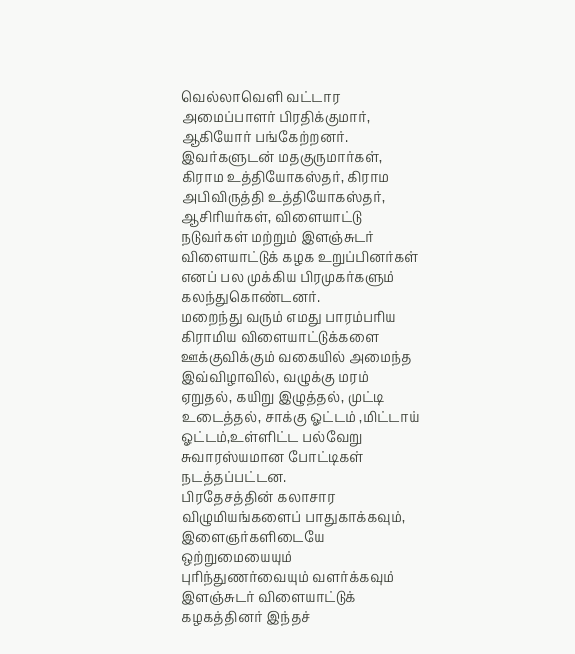வெல்லாவெளி வட்டார அமைப்பாளர் பிரதிக்குமார்,
ஆகியோர் பங்கேற்றனர்.
இவர்களுடன் மதகுருமார்கள், கிராம உத்தியோகஸ்தர், கிராம அபிவிருத்தி உத்தியோகஸ்தர், ஆசிரியர்கள், விளையாட்டு நடுவர்கள் மற்றும் இளஞ்சுடர் விளையாட்டுக் கழக உறுப்பினர்கள் எனப் பல முக்கிய பிரமுகர்களும் கலந்துகொண்டனர்.
மறைந்து வரும் எமது பாரம்பரிய கிராமிய விளையாட்டுக்களை ஊக்குவிக்கும் வகையில் அமைந்த இவ்விழாவில், வழுக்கு மரம் ஏறுதல், கயிறு இழுத்தல், முட்டி உடைத்தல், சாக்கு ஓட்டம் ,மிட்டாய் ஓட்டம்,உள்ளிட்ட பல்வேறு சுவாரஸ்யமான போட்டிகள் நடத்தப்பட்டன.
பிரதேசத்தின் கலாசார விழுமியங்களைப் பாதுகாக்கவும், இளைஞர்களிடையே ஒற்றுமையையும் புரிந்துணர்வையும் வளர்க்கவும் இளஞ்சுடர் விளையாட்டுக் கழகத்தினர் இந்தச்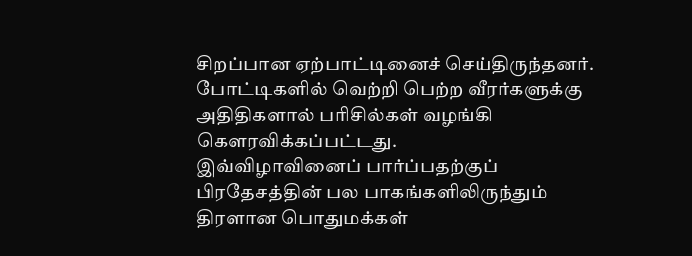சிறப்பான ஏற்பாட்டினைச் செய்திருந்தனர்.
போட்டிகளில் வெற்றி பெற்ற வீரர்களுக்கு அதிதிகளால் பரிசில்கள் வழங்கி கௌரவிக்கப்பட்டது.
இவ்விழாவினைப் பார்ப்பதற்குப் பிரதேசத்தின் பல பாகங்களிலிருந்தும் திரளான பொதுமக்கள்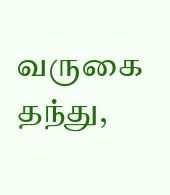வருகை தந்து,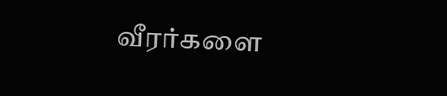வீரர்களை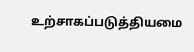உற்சாகப்படுத்தியமை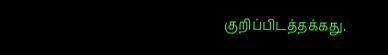குறிப்பிடத்தக்கது.